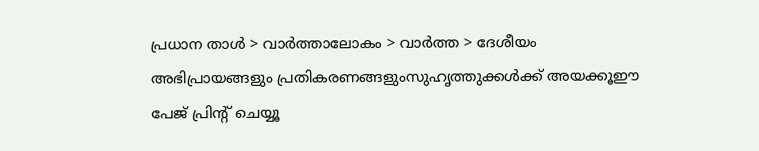പ്രധാന താള്‍ > വാര്‍ത്താലോകം > വാര്‍ത്ത > ദേശീയം
അഭിപ്രായങ്ങളും പ്രതികരണങ്ങളുംസുഹൃത്തുക്കള്‍ക്ക് അയക്കൂഈ പേജ് പ്രിന്‍റ് ചെയ്യൂ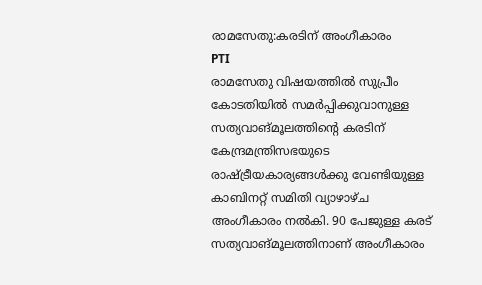രാമസേതു:കരടിന് അംഗീകാരം
PTI
രാമസേതു വിഷയത്തില്‍ സുപ്രീം കോടതിയില്‍ സമര്‍പ്പിക്കുവാനുള്ള സത്യവാങ്മൂലത്തിന്‍റെ കരടിന് കേന്ദ്രമന്ത്രിസഭയുടെ രാഷ്‌ട്രീയകാര്യങ്ങള്‍ക്കു വേണ്ടിയുള്ള കാബിനറ്റ് സമിതി വ്യാഴാഴ്‌ച അംഗീകാരം നല്‍കി. 90 പേജുള്ള കരട് സത്യവാങ്മൂലത്തിനാണ് അംഗീകാരം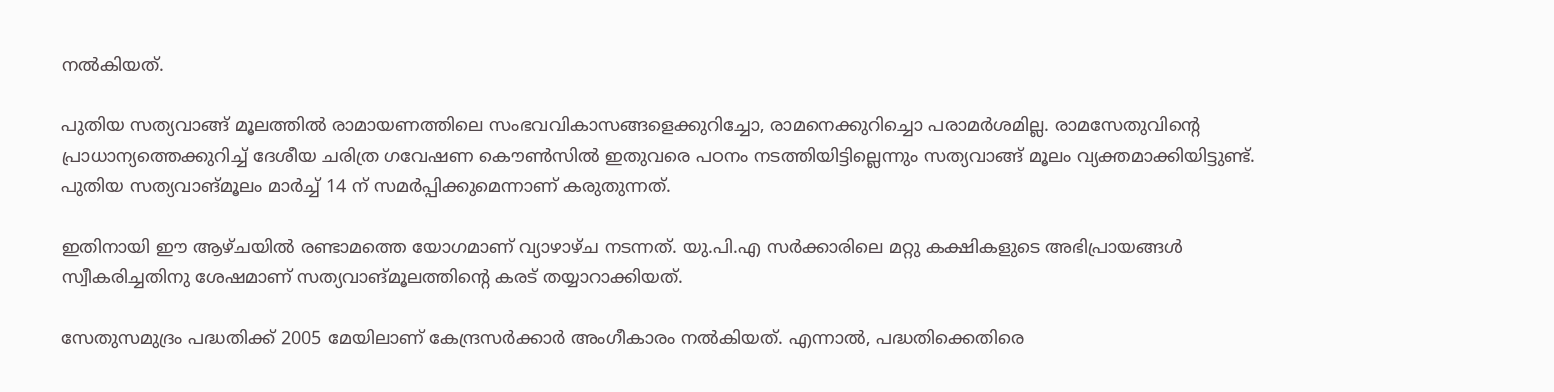നല്‍കിയത്.

പുതിയ സത്യവാങ്ങ് മൂലത്തില്‍ രാമായണത്തിലെ സംഭവവികാസങ്ങളെക്കുറിച്ചോ, രാമനെക്കുറിച്ചൊ പരാമര്‍ശമില്ല. രാമസേതുവിന്‍റെ പ്രാധാന്യത്തെക്കുറിച്ച് ദേശീയ ചരിത്ര ഗവേഷണ കൌണ്‍സില്‍ ഇതുവരെ പഠനം നടത്തിയിട്ടില്ലെന്നും സത്യവാങ്ങ് മൂലം വ്യക്തമാക്കിയിട്ടുണ്ട്. പുതിയ സത്യവാങ്മൂലം മാര്‍ച്ച് 14 ന് സമര്‍പ്പിക്കുമെന്നാണ് കരുതുന്നത്.

ഇതിനായി ഈ ആഴ്‌ചയില്‍ രണ്ടാമത്തെ യോഗമാണ് വ്യാഴാഴ്‌ച നടന്നത്. യു.പി.എ സര്‍ക്കാരിലെ മറ്റു കക്ഷികളുടെ അഭിപ്രായങ്ങള്‍ സ്വീകരിച്ചതിനു ശേഷമാണ് സത്യവാങ്മൂലത്തിന്‍റെ കരട് തയ്യാറാക്കിയത്.

സേതുസമുദ്രം പദ്ധതിക്ക് 2005 മേയിലാണ് കേന്ദ്രസര്‍ക്കാര്‍ അംഗീകാരം നല്‍കിയത്. എന്നാല്‍, പദ്ധതിക്കെതിരെ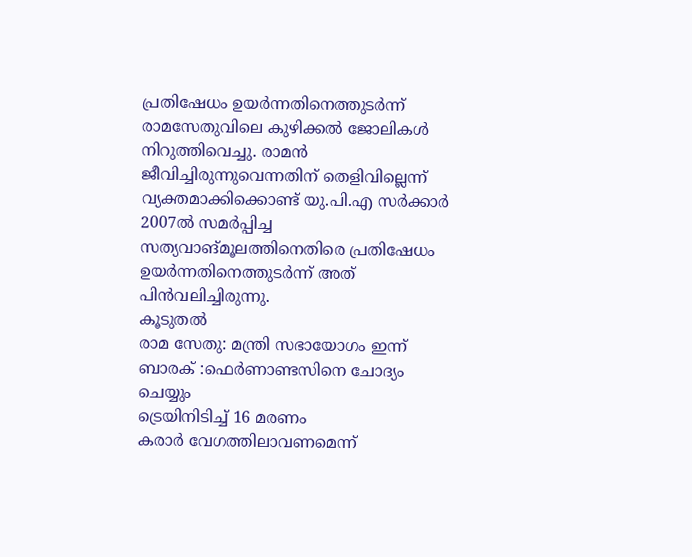പ്രതിഷേധം ഉയര്‍ന്നതിനെത്തുടര്‍ന്ന് രാമസേതുവിലെ കുഴിക്കല്‍ ജോലികള്‍ നിറുത്തിവെച്ചു. രാമന്‍ ജീവിച്ചിരുന്നുവെന്നതിന് തെളിവില്ലെന്ന് വ്യക്തമാക്കിക്കൊണ്ട് യു.പി.എ സര്‍ക്കാര്‍ 2007ല്‍ സമര്‍പ്പിച്ച സത്യവാങ്‌മൂലത്തിനെതിരെ പ്രതിഷേധം ഉയര്‍ന്നതിനെത്തുടര്‍ന്ന് അത് പിന്‍‌വലിച്ചിരുന്നു.
കൂടുതല്‍
രാമ സേതു: മന്ത്രി സഭായോഗം ഇന്ന്
ബാരക് :ഫെര്‍ണാണ്ടസിനെ ചോദ്യം ചെയ്യും
ട്രെയിനിടിച്ച് 16 മരണം
കരാര്‍ വേഗത്തിലാവണമെന്ന്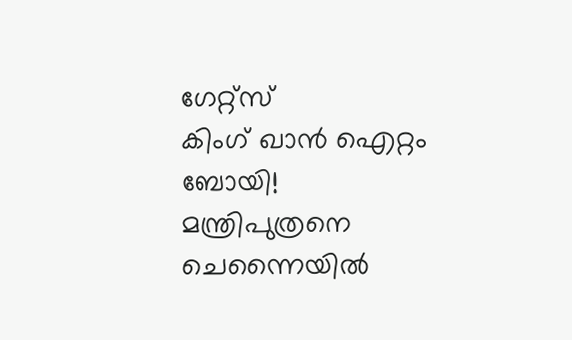ഗേറ്റ്‌സ്
കിംഗ് ഖാന്‍ ഐറ്റം ബോയി!
മന്ത്രിപുത്രനെ ചെന്നൈയില്‍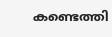കണ്ടെത്തി